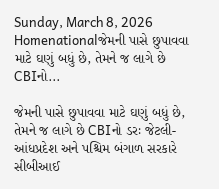Sunday, March 8, 2026
Homenationalજેમની પાસે છુપાવવા માટે ઘણું બધું છે, તેમને જ લાગે છે CBIનો...

જેમની પાસે છુપાવવા માટે ઘણું બધું છે, તેમને જ લાગે છે CBIનો ડરઃ જેટલી- આંધપ્રદેશ અને પશ્ચિમ બંગાળ સરકારે સીબીઆઈ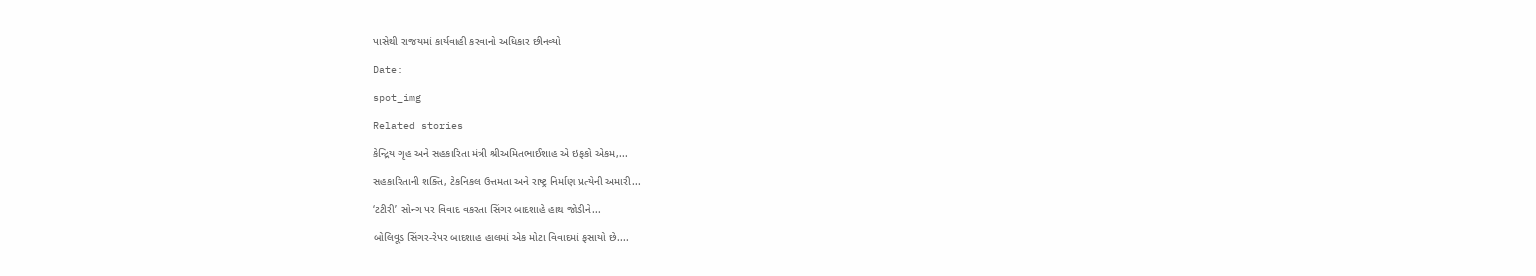પાસેથી રાજયમાં કાર્યવાહી કરવાનો અધિકાર છીનવ્યો

Date:

spot_img

Related stories

કેન્દ્રિય ગૃહ અને સહકારિતા મંત્રી શ્રીઅમિતભાઈશાહ એ ઇફકો એકમ,...

સહકારિતાની શક્તિ, ટેકનિકલ ઉત્તમતા અને રાષ્ટ્ર નિર્માણ પ્રત્યેની અમારી...

‘ટટીરી’ સોન્ગ પર વિવાદ વકરતા સિંગર બાદશાહે હાથ જોડીને...

બોલિવૂડ સિંગર-રેપર બાદશાહ હાલમાં એક મોટા વિવાદમાં ફસાયો છે....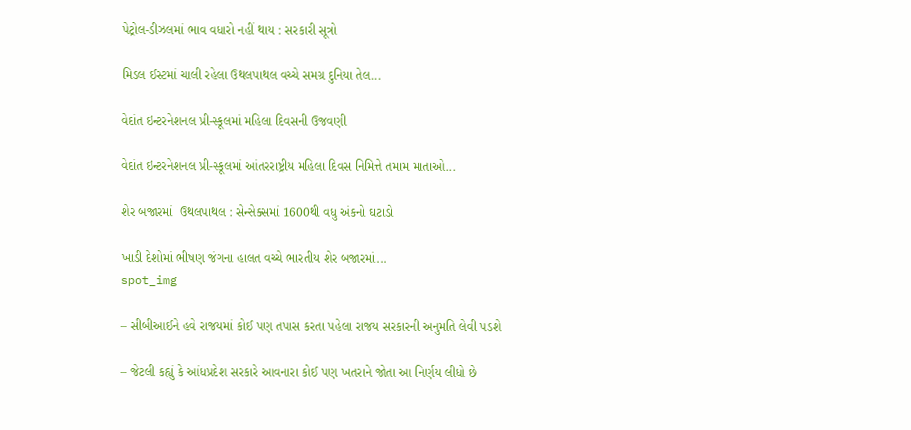પેટ્રોલ-ડીઝલમાં ભાવ વધારો નહીં થાય : સરકારી સૂત્રો

મિડલ ઈસ્ટમાં ચાલી રહેલા ઉથલપાથલ વચ્ચે સમગ્ર દુનિયા તેલ...

વેદાંત ઇન્ટરનેશનલ પ્રી-સ્કૂલમાં મહિલા દિવસની ઉજવણી

વેદાંત ઇન્ટરનેશનલ પ્રી-સ્કૂલમાં આંતરરાષ્ટ્રીય મહિલા દિવસ નિમિત્તે તમામ માતાઓ...

શેર બજારમાં  ઉથલપાથલ : સેન્સેક્સમાં 1600થી વધુ અંકનો ઘટાડો

ખાડી દેશોમાં ભીષણ જંગના હાલત વચ્ચે ભારતીય શેર બજારમાં...
spot_img

– સીબીઆઈને હવે રાજયમાં કોઈ પણ તપાસ કરતા પહેલા રાજય સરકારની અનુમતિ લેવી પડશે

– જેટલી કહ્યું કે આંધપ્રદેશ સરકારે આવનારા કોઈ પણ ખતરાને જોતા આ નિર્ણય લીધો છે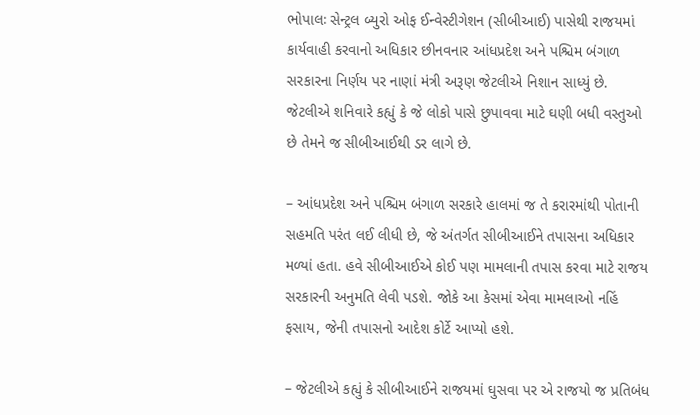ભોપાલઃ સેન્ટ્રલ બ્યુરો ઓફ ઈન્વેસ્ટીગેશન (સીબીઆઈ) પાસેથી રાજયમાં કાર્યવાહી કરવાનો અધિકાર છીનવનાર આંધપ્રદેશ અને પશ્ચિમ બંગાળ સરકારના નિર્ણય પર નાણાં મંત્રી અરૂણ જેટલીએ નિશાન સાધ્યું છે. જેટલીએ શનિવારે કહ્યું કે જે લોકો પાસે છુપાવવા માટે ઘણી બધી વસ્તુઓ છે તેમને જ સીબીઆઈથી ડર લાગે છે.

– આંધપ્રદેશ અને પશ્ચિમ બંગાળ સરકારે હાલમાં જ તે કરારમાંથી પોતાની સહમતિ પરંત લઈ લીધી છે, જે અંતર્ગત સીબીઆઈને તપાસના અધિકાર મળ્યાં હતા. હવે સીબીઆઈએ કોઈ પણ મામલાની તપાસ કરવા માટે રાજય સરકારની અનુમતિ લેવી પડશે. જોકે આ કેસમાં એવા મામલાઓ નહિં ફસાય, જેની તપાસનો આદેશ કોર્ટે આપ્યો હશે.

– જેટલીએ કહ્યું કે સીબીઆઈને રાજયમાં ઘુસવા પર એ રાજયો જ પ્રતિબંધ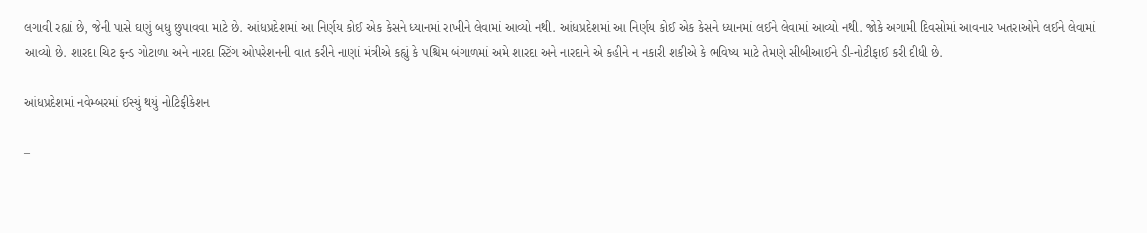લગાવી રહ્યાં છે, જેની પાસે ઘણું બધુ છુપાવવા માટે છે. આંધપ્રદેશમાં આ નિર્ણય કોઈ એક કેસને ધ્યાનમાં રાખીને લેવામાં આવ્યો નથી. આંધપ્રદેશમાં આ નિર્ણય કોઈ એક કેસને ધ્યાનમાં લઈને લેવામાં આવ્યો નથી. જોકે અગામી દિવસોમાં આવનાર ખતરાઓને લઈને લેવામાં આવ્યો છે. શારદા ચિટ ફન્ડ ગોટાળા અને નારદા સ્ટિંગ ઓપરેશનની વાત કરીને નાણાં મંત્રીએ કહ્યું કે પશ્ચિમ બંગાળમાં અમે શારદા અને નારદાને એ કહીને ન નકારી શકીએ કે ભવિષ્ય માટે તેમણે સીબીઆઈને ડી-નોટીફાઈ કરી દીધી છે.

આંધપ્રદેશમાં નવેમ્બરમાં ઈસ્યું થયું નોટિફીકેશન

–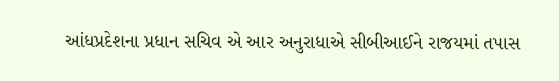આંધપ્રદેશના પ્રધાન સચિવ એ આર અનુરાધાએ સીબીઆઈને રાજયમાં તપાસ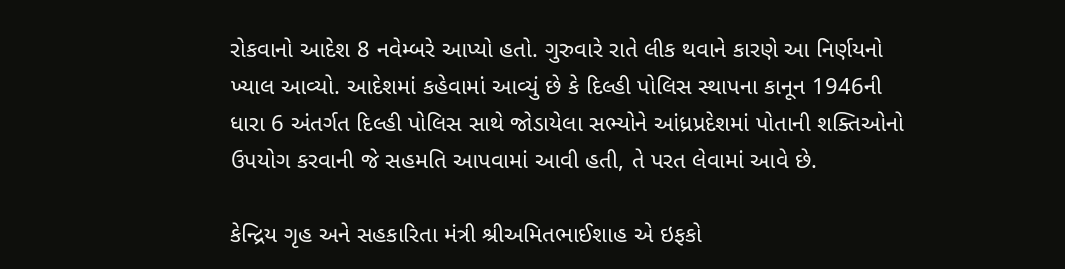રોકવાનો આદેશ 8 નવેમ્બરે આપ્યો હતો. ગુરુવારે રાતે લીક થવાને કારણે આ નિર્ણયનો ખ્યાલ આવ્યો. આદેશમાં કહેવામાં આવ્યું છે કે દિલ્હી પોલિસ સ્થાપના કાનૂન 1946ની ધારા 6 અંતર્ગત દિલ્હી પોલિસ સાથે જોડાયેલા સભ્યોને આંધ્રપ્રદેશમાં પોતાની શક્તિઓનો ઉપયોગ કરવાની જે સહમતિ આપવામાં આવી હતી, તે પરત લેવામાં આવે છે.

કેન્દ્રિય ગૃહ અને સહકારિતા મંત્રી શ્રીઅમિતભાઈશાહ એ ઇફકો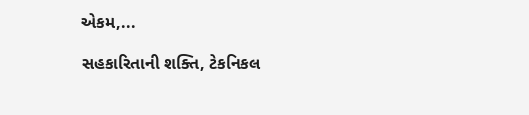એકમ,...

સહકારિતાની શક્તિ, ટેકનિકલ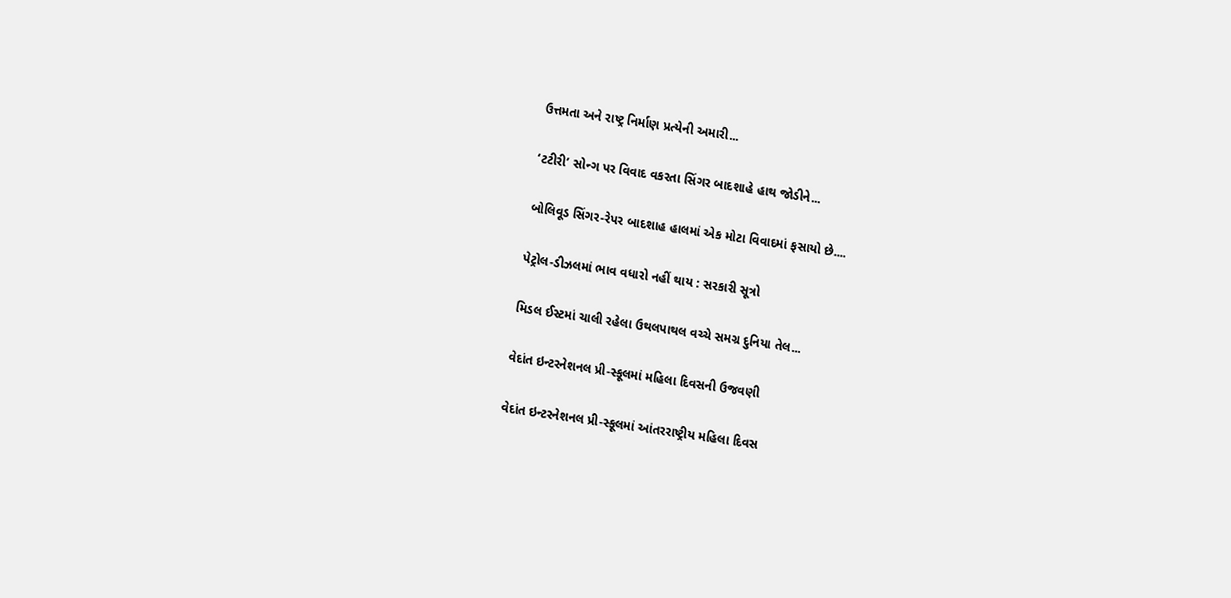ઉત્તમતા અને રાષ્ટ્ર નિર્માણ પ્રત્યેની અમારી...

‘ટટીરી’ સોન્ગ પર વિવાદ વકરતા સિંગર બાદશાહે હાથ જોડીને...

બોલિવૂડ સિંગર-રેપર બાદશાહ હાલમાં એક મોટા વિવાદમાં ફસાયો છે....

પેટ્રોલ-ડીઝલમાં ભાવ વધારો નહીં થાય : સરકારી સૂત્રો

મિડલ ઈસ્ટમાં ચાલી રહેલા ઉથલપાથલ વચ્ચે સમગ્ર દુનિયા તેલ...

વેદાંત ઇન્ટરનેશનલ પ્રી-સ્કૂલમાં મહિલા દિવસની ઉજવણી

વેદાંત ઇન્ટરનેશનલ પ્રી-સ્કૂલમાં આંતરરાષ્ટ્રીય મહિલા દિવસ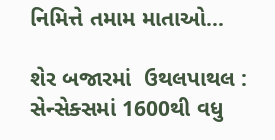નિમિત્તે તમામ માતાઓ...

શેર બજારમાં  ઉથલપાથલ : સેન્સેક્સમાં 1600થી વધુ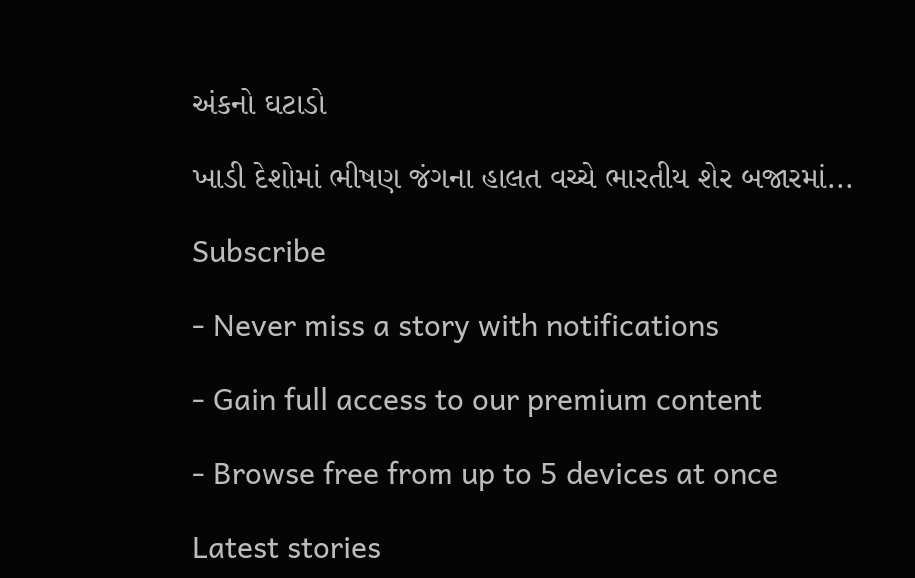અંકનો ઘટાડો

ખાડી દેશોમાં ભીષણ જંગના હાલત વચ્ચે ભારતીય શેર બજારમાં...

Subscribe

- Never miss a story with notifications

- Gain full access to our premium content

- Browse free from up to 5 devices at once

Latest stories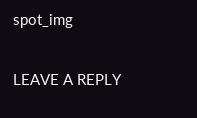spot_img

LEAVE A REPLY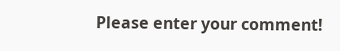Please enter your comment!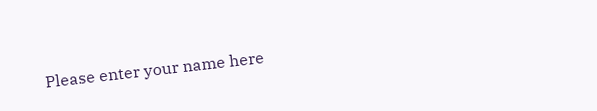Please enter your name here